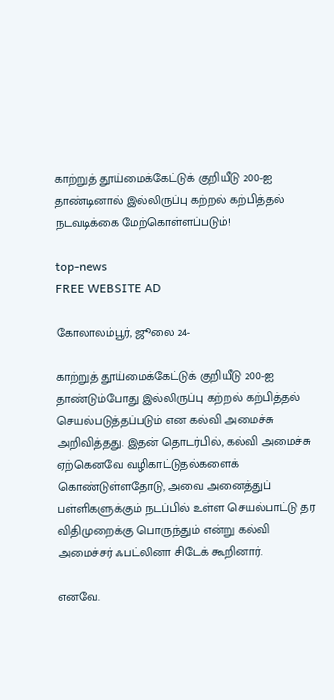காற்றுத் தூய்மைக்கேட்டுக் குறியீடு 200-ஐ தாண்டினால் இல்லிருப்பு கற்றல் கற்பித்தல் நடவடிக்கை மேற்கொள்ளப்படும்!

top-news
FREE WEBSITE AD

கோலாலம்பூர், ஜூலை 24-

காற்றுத் தூய்மைக்கேட்டுக் குறியீடு 200-ஐ தாண்டும்போது இல்லிருப்பு கற்றல் கற்பித்தல் செயல்படுத்தப்படும் என கல்வி அமைச்சு அறிவித்தது. இதன் தொடர்பில், கல்வி அமைச்சு ஏற்கெனவே வழிகாட்டுதல்களைக் கொண்டுள்ளதோடு, அவை அனைத்துப் பள்ளிகளுக்கும் நடப்பில் உள்ள செயல்பாட்டு தர விதிமுறைக்கு பொருந்தும் என்று கல்வி அமைச்சர் ஃபட்லினா சிடேக் கூறினார்.

எனவே.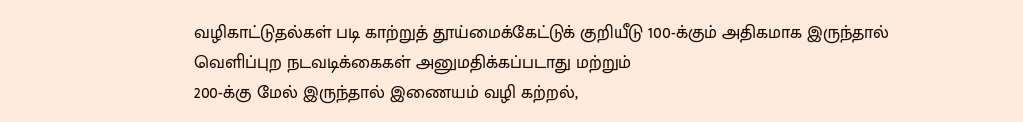வழிகாட்டுதல்கள் படி காற்றுத் தூய்மைக்கேட்டுக் குறியீடு 100-க்கும் அதிகமாக இருந்தால் வெளிப்புற நடவடிக்கைகள் அனுமதிக்கப்படாது மற்றும்
200-க்கு மேல் இருந்தால் இணையம் வழி கற்றல்,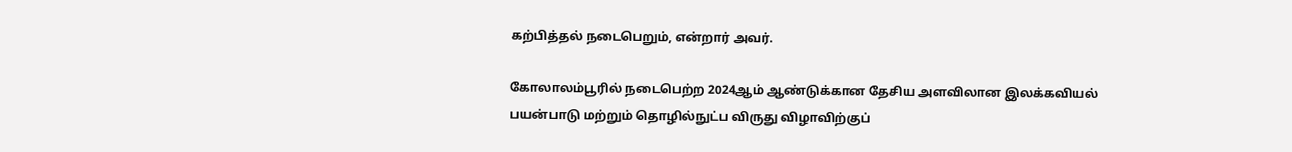கற்பித்தல் நடைபெறும், என்றார் அவர்.

கோலாலம்பூரில் நடைபெற்ற 2024ஆம் ஆண்டுக்கான தேசிய அளவிலான இலக்கவியல் பயன்பாடு மற்றும் தொழில்நுட்ப விருது விழாவிற்குப்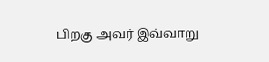பிறகு அவர் இவ்வாறு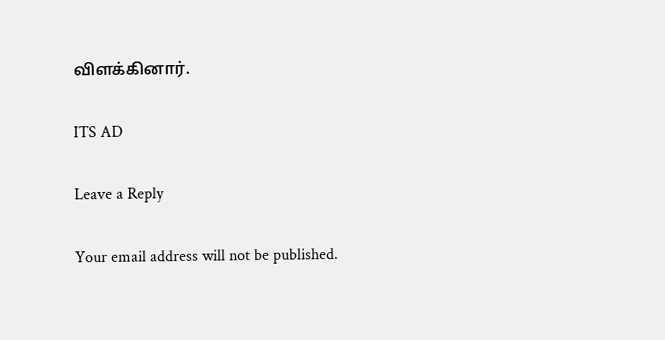விளக்கினார்.

ITS AD

Leave a Reply

Your email address will not be published.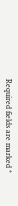Required fields are marked *